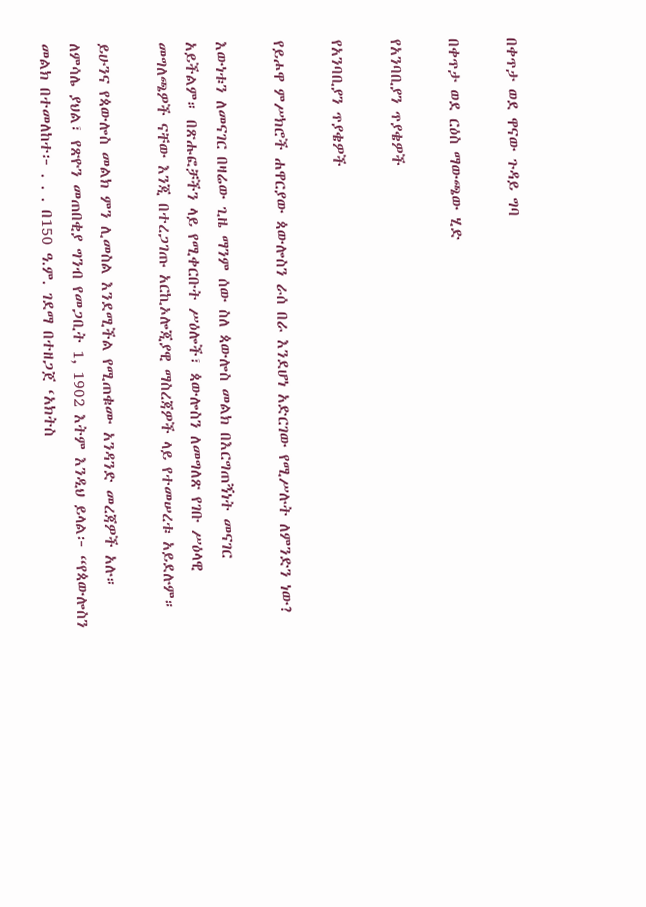በቀጥታ ወደ ዋናው ጉዳይ ግባ

በቀጥታ ወደ ርዕስ ማውጫው ሂድ

የአንባቢያን ጥያቄዎች

የአንባቢያን ጥያቄዎች

የይሖዋ ምሥክሮች ሐዋርያው ጳውሎስን ራሰ በራ እንደሆነ አድርገው የሚሥሉት ለምንድን ነው?

እውነቱን ለመናገር በዛሬው ጊዜ ማንም ሰው ስለ ጳውሎስ መልክ በእርግጠኝነት መናገር አይችልም። በጽሑፎቻችን ላይ የሚቀርቡት ሥዕሎች፣ ጳውሎስን ለመግለጽ የገቡ ሥዕላዊ መግለጫዎች ናቸው እንጂ በተረጋገጡ አርኪኦሎጂያዊ ማስረጃዎች ላይ የተመሠረቱ አይደሉም።

ይሁንና የጳውሎስ መልክ ምን ሊመስል እንደሚችል የሚጠቁሙ አንዳንድ መረጃዎች አሉ። ለምሳሌ ያህል፣ የጽዮን መጠበቂያ ግንብ የመጋቢት 1, 1902 እትም እንዲህ ይላል፦ “የጳውሎስን መልክ በተመለከተ፦ . . . በ150 ዓ.ም. ገደማ በተዘጋጀ ‘አክትስ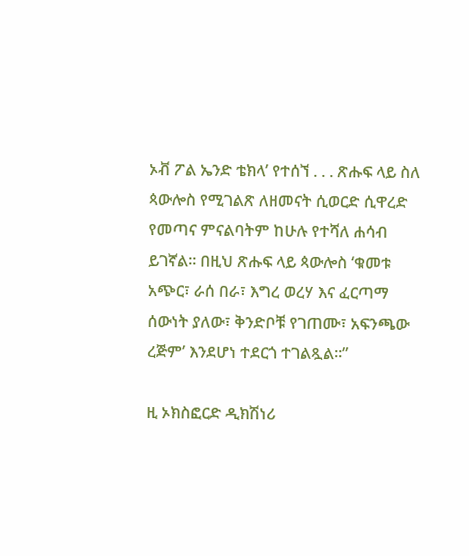ኦቭ ፖል ኤንድ ቴክላ’ የተሰኘ . . . ጽሑፍ ላይ ስለ ጳውሎስ የሚገልጽ ለዘመናት ሲወርድ ሲዋረድ የመጣና ምናልባትም ከሁሉ የተሻለ ሐሳብ ይገኛል። በዚህ ጽሑፍ ላይ ጳውሎስ ‘ቁመቱ አጭር፣ ራሰ በራ፣ እግረ ወረሃ እና ፈርጣማ ሰውነት ያለው፣ ቅንድቦቹ የገጠሙ፣ አፍንጫው ረጅም’ እንደሆነ ተደርጎ ተገልጿል።”

ዚ ኦክስፎርድ ዲክሽነሪ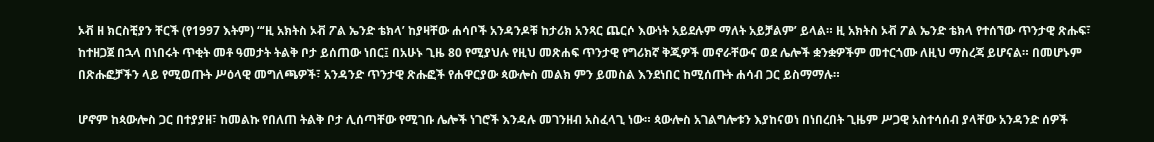ኦቭ ዘ ክርስቺያን ቸርች (የ1997 እትም) “‘ዚ አክትስ ኦቭ ፖል ኤንድ ቴክላ’ ከያዛቸው ሐሳቦች አንዳንዶቹ ከታሪክ አንጻር ጨርሶ እውነት አይደሉም ማለት አይቻልም’ ይላል። ዚ አክትስ ኦቭ ፖል ኤንድ ቴክላ የተሰኘው ጥንታዊ ጽሑፍ፣ ከተዘጋጀ በኋላ በነበሩት ጥቂት መቶ ዓመታት ትልቅ ቦታ ይሰጠው ነበር፤ በአሁኑ ጊዜ 80 የሚያህሉ የዚህ መጽሐፍ ጥንታዊ የግሪክኛ ቅጂዎች መኖራቸውና ወደ ሌሎች ቋንቋዎችም መተርጎሙ ለዚህ ማስረጃ ይሆናል። በመሆኑም በጽሑፎቻችን ላይ የሚወጡት ሥዕላዊ መግለጫዎች፣ አንዳንድ ጥንታዊ ጽሑፎች የሐዋርያው ጳውሎስ መልክ ምን ይመስል እንደነበር ከሚሰጡት ሐሳብ ጋር ይስማማሉ።

ሆኖም ከጳውሎስ ጋር በተያያዘ፣ ከመልኩ የበለጠ ትልቅ ቦታ ሊሰጣቸው የሚገቡ ሌሎች ነገሮች እንዳሉ መገንዘብ አስፈላጊ ነው። ጳውሎስ አገልግሎቱን እያከናወነ በነበረበት ጊዜም ሥጋዊ አስተሳሰብ ያላቸው አንዳንድ ሰዎች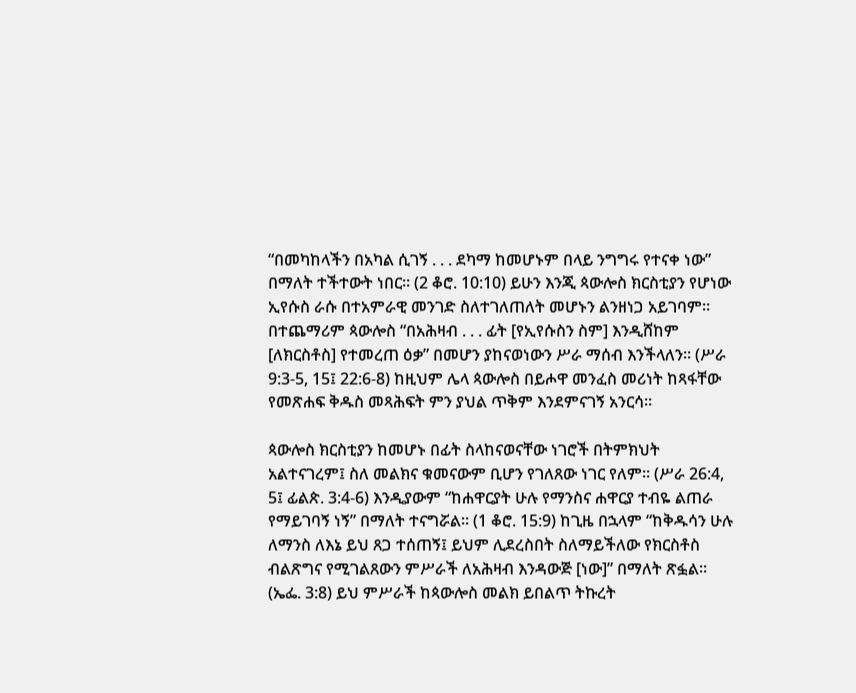“በመካከላችን በአካል ሲገኝ . . . ደካማ ከመሆኑም በላይ ንግግሩ የተናቀ ነው” በማለት ተችተውት ነበር። (2 ቆሮ. 10:10) ይሁን እንጂ ጳውሎስ ክርስቲያን የሆነው ኢየሱስ ራሱ በተአምራዊ መንገድ ስለተገለጠለት መሆኑን ልንዘነጋ አይገባም። በተጨማሪም ጳውሎስ “በአሕዛብ . . . ፊት [የኢየሱስን ስም] እንዲሸከም [ለክርስቶስ] የተመረጠ ዕቃ” በመሆን ያከናወነውን ሥራ ማሰብ እንችላለን። (ሥራ 9:3-5, 15፤ 22:6-8) ከዚህም ሌላ ጳውሎስ በይሖዋ መንፈስ መሪነት ከጻፋቸው የመጽሐፍ ቅዱስ መጻሕፍት ምን ያህል ጥቅም እንደምናገኝ አንርሳ።

ጳውሎስ ክርስቲያን ከመሆኑ በፊት ስላከናወናቸው ነገሮች በትምክህት አልተናገረም፤ ስለ መልክና ቁመናውም ቢሆን የገለጸው ነገር የለም። (ሥራ 26:4, 5፤ ፊልጵ. 3:4-6) እንዲያውም “ከሐዋርያት ሁሉ የማንስና ሐዋርያ ተብዬ ልጠራ የማይገባኝ ነኝ” በማለት ተናግሯል። (1 ቆሮ. 15:9) ከጊዜ በኋላም “ከቅዱሳን ሁሉ ለማንስ ለእኔ ይህ ጸጋ ተሰጠኝ፤ ይህም ሊደረስበት ስለማይችለው የክርስቶስ ብልጽግና የሚገልጸውን ምሥራች ለአሕዛብ እንዳውጅ [ነው]” በማለት ጽፏል። (ኤፌ. 3:8) ይህ ምሥራች ከጳውሎስ መልክ ይበልጥ ትኩረት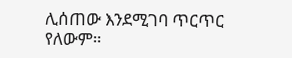ሊሰጠው እንደሚገባ ጥርጥር የለውም።